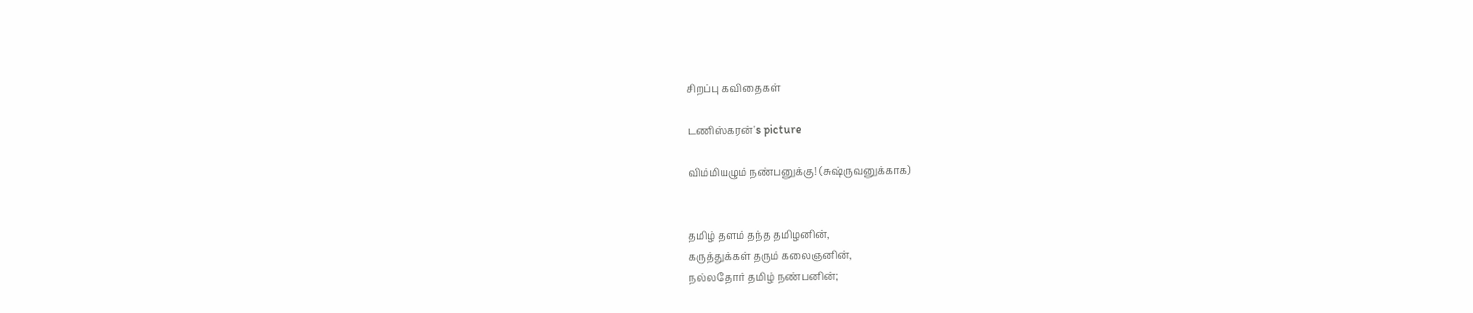சிறப்பு கவிதைகள்

டணிஸ்கரன்'s picture

விம்மியழும் நண்பனுக்கு! (சுஷ்ருவனுக்காக)


தமிழ் தளம் தந்த தமிழனின்,
கருத்துக்கள் தரும் கலைஞனின்,
நல்லதோர் தமிழ் நண்பனின்;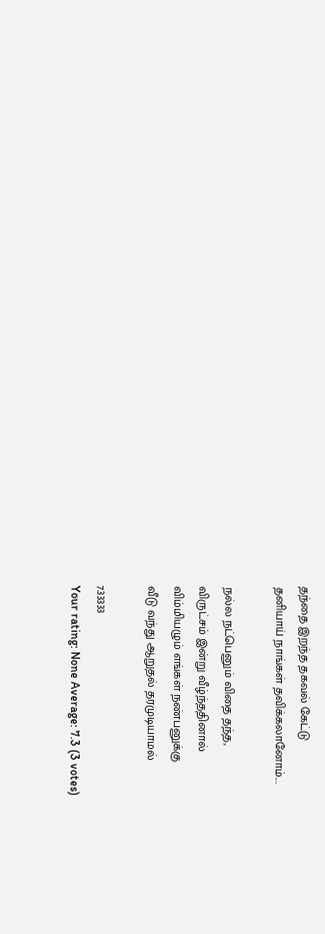தந்தை இறந்த தகவல் கேட்டு
தனியாய் நாங்கள் தவிக்கலானோம்....

நல்ல நட்பெனும் விதை தந்த,
விருட்சம் இன்று வீழ்ந்ததினால்
விம்மியழும் எங்கள் நண்பனுக்கு
வீடு வந்து ஆறுதல் தரமுடியாமல்

7.33333
Your rating: None Average: 7.3 (3 votes)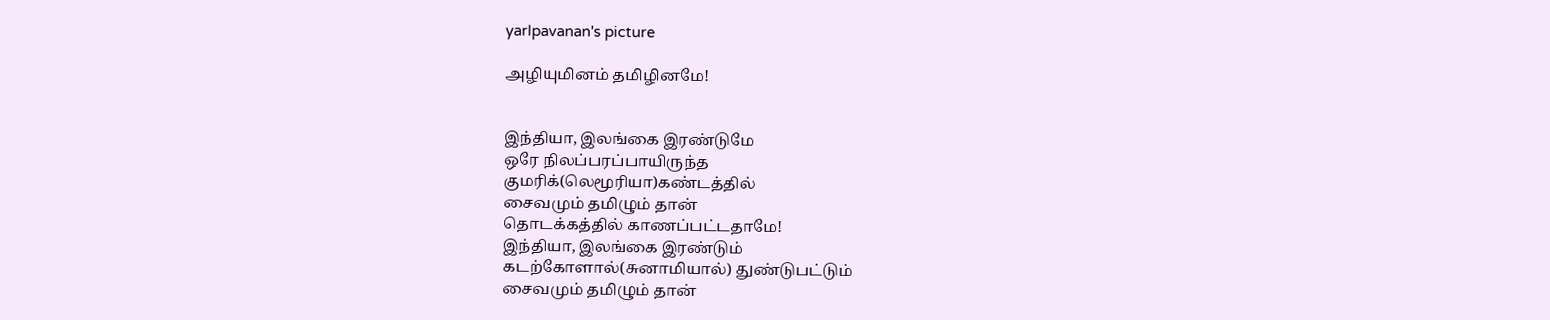yarlpavanan's picture

அழியுமினம் தமிழினமே!


இந்தியா, இலங்கை இரண்டுமே
ஒரே நிலப்பரப்பாயிருந்த
குமரிக்(லெமூரியா)கண்டத்தில்
சைவமும் தமிழும் தான்
தொடக்கத்தில் காணப்பட்டதாமே!
இந்தியா, இலங்கை இரண்டும்
கடற்கோளால்(சுனாமியால்) துண்டுபட்டும்
சைவமும் தமிழும் தான்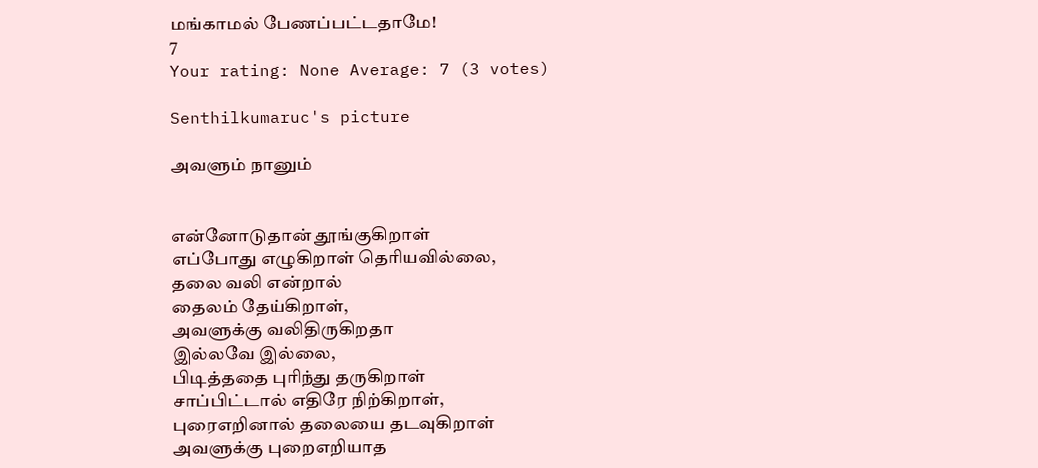மங்காமல் பேணப்பட்டதாமே!
7
Your rating: None Average: 7 (3 votes)

Senthilkumaruc's picture

அவளும் நானும்


என்னோடுதான் தூங்குகிறாள்
எப்போது எழுகிறாள் தெரியவில்லை,
தலை வலி என்றால்
தைலம் தேய்கிறாள்,
அவளுக்கு வலிதிருகிறதா
இல்லவே இல்லை,
பிடித்ததை புரிந்து தருகிறாள்
சாப்பிட்டால் எதிரே நிற்கிறாள்,
புரைஎறினால் தலையை தடவுகிறாள்
அவளுக்கு புறைஎறியாத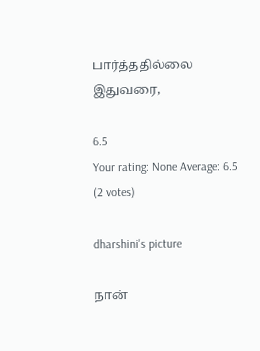பார்த்ததில்லை இதுவரை,

6.5
Your rating: None Average: 6.5 (2 votes)

dharshini's picture

நான்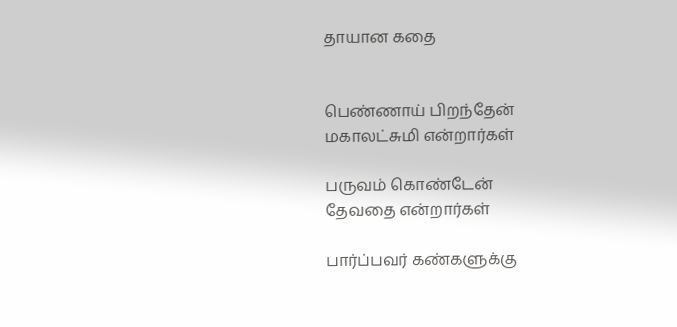தாயான கதை


பெண்ணாய் பிறந்தேன்
மகாலட்சுமி என்றார்கள்

பருவம் கொண்டேன்
தேவதை என்றார்கள்

பார்ப்பவர் கண்களுக்கு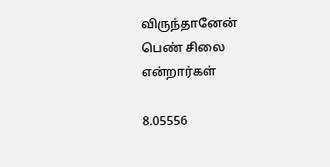விருந்தானேன்
பெண் சிலை என்றார்கள்

8.05556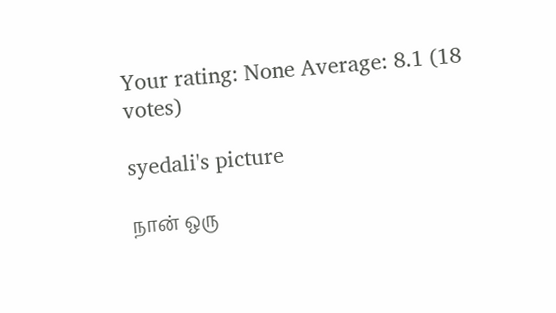Your rating: None Average: 8.1 (18 votes)

syedali's picture

நான் ஒரு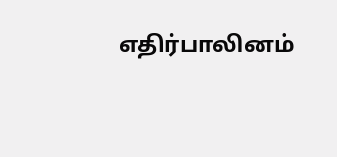எதிர்பாலினம்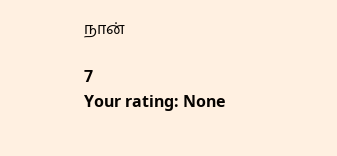நான்

7
Your rating: None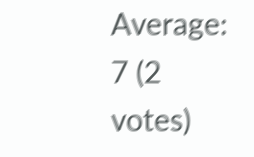Average: 7 (2 votes)